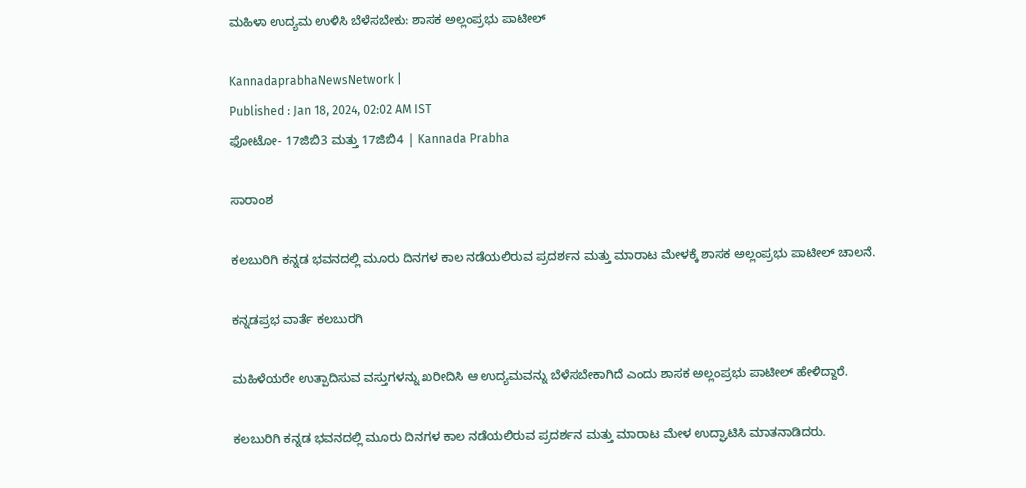ಮಹಿಳಾ ಉದ್ಯಮ ಉಳಿಸಿ ಬೆಳೆಸಬೇಕು: ಶಾಸಕ ಅಲ್ಲಂಪ್ರಭು ಪಾಟೀಲ್‌

KannadaprabhaNewsNetwork |
Published : Jan 18, 2024, 02:02 AM IST
ಫೋಟೋ- 17ಜಿಬಿ3 ಮತ್ತು 17ಜಿಬಿ4 | Kannada Prabha

ಸಾರಾಂಶ

ಕಲಬುರಿಗಿ ಕನ್ನಡ ಭವನದಲ್ಲಿ ಮೂರು ದಿನಗಳ ಕಾಲ ನಡೆಯಲಿರುವ ಪ್ರದರ್ಶನ ಮತ್ತು ಮಾರಾಟ ಮೇಳಕ್ಕೆ ಶಾಸಕ ಅಲ್ಲಂಪ್ರಭು ಪಾಟೀಲ್‌ ಚಾಲನೆ.

ಕನ್ನಡಪ್ರಭ ವಾರ್ತೆ ಕಲಬುರಗಿ

ಮಹಿಳೆಯರೇ ಉತ್ಪಾದಿಸುವ ವಸ್ತುಗಳನ್ನು ಖರೀದಿಸಿ ಆ ಉದ್ಯಮವನ್ನು ಬೆಳೆಸಬೇಕಾಗಿದೆ ಎಂದು ಶಾಸಕ ಅಲ್ಲಂಪ್ರಭು ಪಾಟೀಲ್‌ ಹೇಳಿದ್ದಾರೆ.

ಕಲಬುರಿಗಿ ಕನ್ನಡ ಭವನದಲ್ಲಿ ಮೂರು ದಿನಗಳ ಕಾಲ ನಡೆಯಲಿರುವ ಪ್ರದರ್ಶನ ಮತ್ತು ಮಾರಾಟ ಮೇಳ ಉದ್ಘಾಟಿಸಿ ಮಾತನಾಡಿದರು.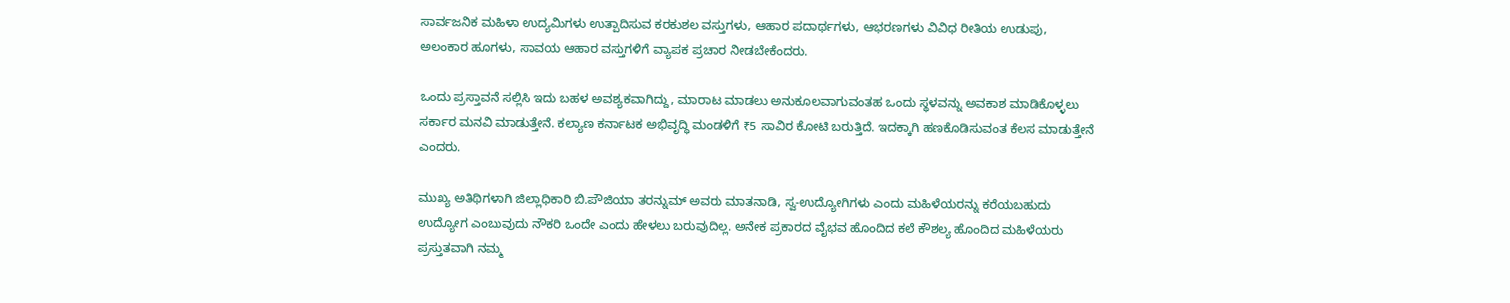ಸಾರ್ವಜನಿಕ ಮಹಿಳಾ ಉದ್ಯಮಿಗಳು ಉತ್ಪಾದಿಸುವ ಕರಕುಶಲ ವಸ್ತುಗಳು, ಆಹಾರ ಪದಾರ್ಥಗಳು, ಆಭರಣಗಳು ವಿವಿಧ ರೀತಿಯ ಉಡುಪು, ಅಲಂಕಾರ ಹೂಗಳು, ಸಾವಯ ಆಹಾರ ವಸ್ತುಗಳಿಗೆ ವ್ಯಾಪಕ ಪ್ರಚಾರ ನೀಡಬೇಕೆಂದರು.

ಒಂದು ಪ್ರಸ್ತಾವನೆ ಸಲ್ಲಿಸಿ ಇದು ಬಹಳ ಅವಶ್ಯಕವಾಗಿದ್ದು, ಮಾರಾಟ ಮಾಡಲು ಅನುಕೂಲವಾಗುವಂತಹ ಒಂದು ಸ್ಥಳವನ್ನು ಅವಕಾಶ ಮಾಡಿಕೊಳ್ಳಲು ಸರ್ಕಾರ ಮನವಿ ಮಾಡುತ್ತೇನೆ. ಕಲ್ಯಾಣ ಕರ್ನಾಟಕ ಅಭಿವೃದ್ಧಿ ಮಂಡಳಿಗೆ ₹5 ಸಾವಿರ ಕೋಟಿ ಬರುತ್ತಿದೆ. ಇದಕ್ಕಾಗಿ ಹಣಕೊಡಿಸುವಂತ ಕೆಲಸ ಮಾಡುತ್ತೇನೆ ಎಂದರು.

ಮುಖ್ಯ ಅತಿಥಿಗಳಾಗಿ ಜಿಲ್ಲಾಧಿಕಾರಿ ಬಿ.ಪೌಜಿಯಾ ತರನ್ನುಮ್ ಅವರು ಮಾತನಾಡಿ, ಸ್ವ-ಉದ್ಯೋಗಿಗಳು ಎಂದು ಮಹಿಳೆಯರನ್ನು ಕರೆಯಬಹುದು ಉದ್ಯೋಗ ಎಂಬುವುದು ನೌಕರಿ ಒಂದೇ ಎಂದು ಹೇಳಲು ಬರುವುದಿಲ್ಲ. ಅನೇಕ ಪ್ರಕಾರದ ವೈಭವ ಹೊಂದಿದ ಕಲೆ ಕೌಶಲ್ಯ ಹೊಂದಿದ ಮಹಿಳೆಯರು ಪ್ರಸ್ತುತವಾಗಿ ನಮ್ಮ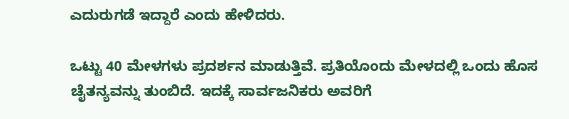ಎದುರುಗಡೆ ಇದ್ದಾರೆ ಎಂದು ಹೇಳಿದರು.

ಒಟ್ಟು 40 ಮೇಳಗಳು ಪ್ರದರ್ಶನ ಮಾಡುತ್ತಿವೆ. ಪ್ರತಿಯೊಂದು ಮೇಳದಲ್ಲಿ ಒಂದು ಹೊಸ ಚೈತನ್ಯವನ್ನು ತುಂಬಿದೆ. ಇದಕ್ಕೆ ಸಾರ್ವಜನಿಕರು ಅವರಿಗೆ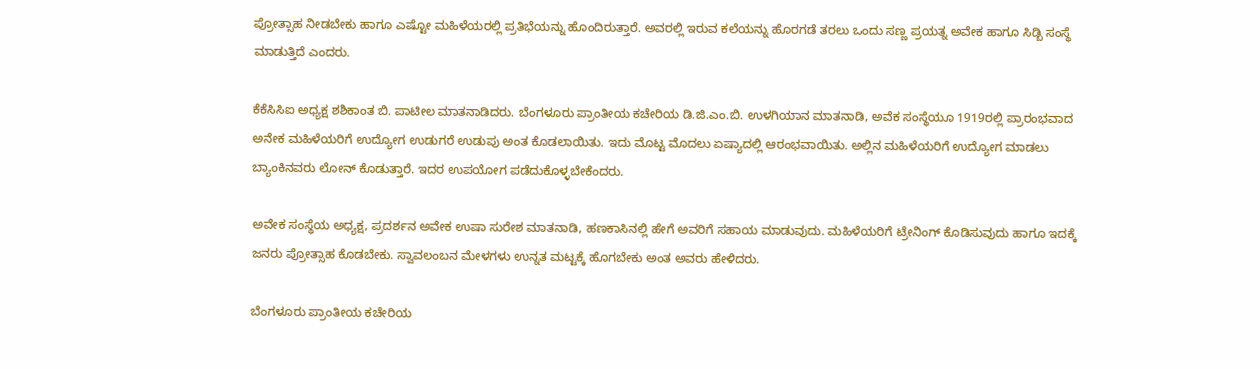ಪ್ರೋತ್ಸಾಹ ನೀಡಬೇಕು ಹಾಗೂ ಎಷ್ಟೋ ಮಹಿಳೆಯರಲ್ಲಿ ಪ್ರತಿಭೆಯನ್ನು ಹೊಂದಿರುತ್ತಾರೆ. ಅವರಲ್ಲಿ ಇರುವ ಕಲೆಯನ್ನು ಹೊರಗಡೆ ತರಲು ಒಂದು ಸಣ್ಣ ಪ್ರಯತ್ನ ಅವೇಕ ಹಾಗೂ ಸಿಡ್ಬಿ ಸಂಸ್ಥೆ ಮಾಡುತ್ತಿದೆ ಎಂದರು.

ಕೆಕೆಸಿಸಿಐ ಅಧ್ಯಕ್ಷ ಶಶಿಕಾಂತ ಬಿ. ಪಾಟೀಲ ಮಾತನಾಡಿದರು. ಬೆಂಗಳೂರು ಪ್ರಾಂತೀಯ ಕಚೇರಿಯ ಡಿ.ಜಿ.ಎಂ.ಬಿ. ಉಳಗಿಯಾನ ಮಾತನಾಡಿ, ಅವೆಕ ಸಂಸ್ಥೆಯೂ 1919ರಲ್ಲಿ ಪ್ರಾರಂಭವಾದ ಅನೇಕ ಮಹಿಳೆಯರಿಗೆ ಉದ್ಯೋಗ ಉಡುಗರೆ ಉಡುಪು ಅಂತ ಕೊಡಲಾಯಿತು. ಇದು ಮೊಟ್ಟ ಮೊದಲು ಏಷ್ಯಾದಲ್ಲಿ ಆರಂಭವಾಯಿತು. ಅಲ್ಲಿನ ಮಹಿಳೆಯರಿಗೆ ಉದ್ಯೋಗ ಮಾಡಲು ಬ್ಯಾಂಕಿನವರು ಲೋನ್‌ ಕೊಡುತ್ತಾರೆ. ಇದರ ಉಪಯೋಗ ಪಡೆದುಕೊಳ್ಳಬೇಕೆಂದರು.

ಅವೇಕ ಸಂಸ್ಥೆಯ ಅಧ್ಯಕ್ಷ, ಪ್ರದರ್ಶನ ಅವೇಕ ಉಷಾ ಸುರೇಶ ಮಾತನಾಡಿ, ಹಣಕಾಸಿನಲ್ಲಿ ಹೇಗೆ ಅವರಿಗೆ ಸಹಾಯ ಮಾಡುವುದು. ಮಹಿಳೆಯರಿಗೆ ಟ್ರೇನಿಂಗ್ ಕೊಡಿಸುವುದು ಹಾಗೂ ಇದಕ್ಕೆ ಜನರು ಪ್ರೋತ್ಸಾಹ ಕೊಡಬೇಕು. ಸ್ವಾವಲಂಬನ ಮೇಳಗಳು ಉನ್ನತ ಮಟ್ಟಕ್ಕೆ ಹೊಗಬೇಕು ಅಂತ ಅವರು ಹೇಳಿದರು.

ಬೆಂಗಳೂರು ಪ್ರಾಂತೀಯ ಕಚೇರಿಯ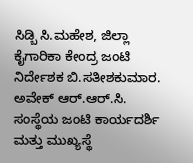ಸಿಡ್ಬಿ ಸಿ.ಮಹೇಶ, ಜಿಲ್ಲಾ ಕೈಗಾರಿಕಾ ಕೇಂದ್ರ ಜಂಟಿ ನಿರ್ದೇಶಕ ಬಿ.ಸತೀಶಕುಮಾರ. ಅವೇಕ್ ಆರ್.ಆರ್.ಸಿ. ಸಂಸ್ಥೆಯ ಜಂಟಿ ಕಾರ್ಯದರ್ಶಿ ಮತ್ತು ಮುಖ್ಯಸ್ಥೆ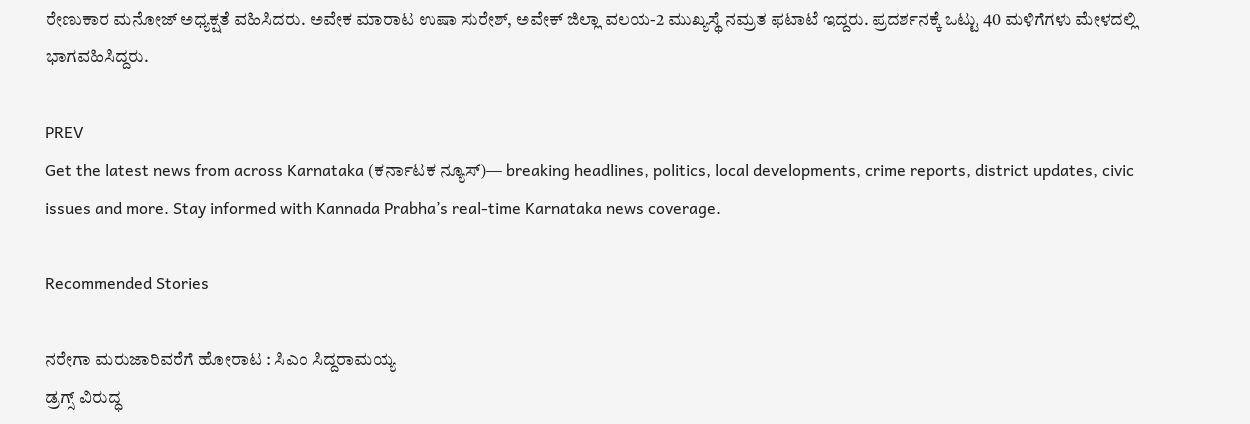ರೇಣುಕಾರ ಮನೋಜ್ ಅಧ್ಯಕ್ಷತೆ ವಹಿಸಿದರು. ಅವೇಕ ಮಾರಾಟ ಉಷಾ ಸುರೇಶ್, ಅವೇಕ್ ಜಿಲ್ಲಾ ವಲಯ-2 ಮುಖ್ಯಸ್ಥೆ ನಮ್ರತ ಫಟಾಟೆ ಇದ್ದರು. ಪ್ರದರ್ಶನಕ್ಕೆ ಒಟ್ಟು 40 ಮಳಿಗೆಗಳು ಮೇಳದಲ್ಲಿ ಭಾಗವಹಿಸಿದ್ದರು.

PREV
Get the latest news from across Karnataka (ಕರ್ನಾಟಕ ನ್ಯೂಸ್)— breaking headlines, politics, local developments, crime reports, district updates, civic issues and more. Stay informed with Kannada Prabha’s real‑time Karnataka news coverage.

Recommended Stories

ನರೇಗಾ ಮರುಜಾರಿವರೆಗೆ ಹೋರಾಟ : ಸಿಎಂ ಸಿದ್ದರಾಮಯ್ಯ
ಡ್ರಗ್ಸ್‌ ವಿರುದ್ಧ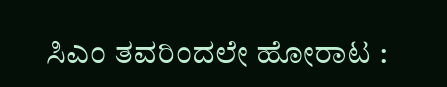ಸಿಎಂ ತವರಿಂದಲೇ ಹೋರಾಟ :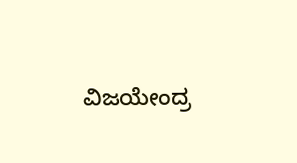ವಿಜಯೇಂದ್ರ